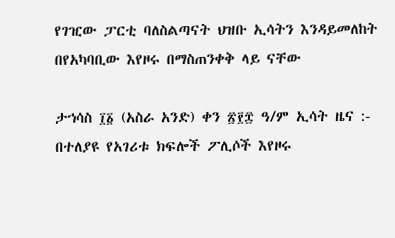የገዢው ፓርቲ ባለስልጣናት ህዝቡ ኢሳትን እንዳይመለከት በየአካባቢው እየዞሩ በማስጠንቀቅ ላይ ናቸው

ታኀሳስ ፲፩ (አስራ አንድ) ቀን ፳፻፰ ዓ/ም ኢሳት ዜና :- በተለያዩ የአገሪቱ ክፍሎች ፖሊሶች እየዞሩ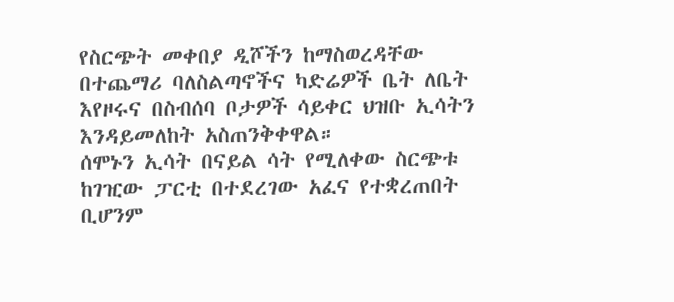የስርጭት መቀበያ ዲሾችን ከማስወረዳቸው በተጨማሪ ባለስልጣኖችና ካድሬዎች ቤት ለቤት እየዞሩና በስብሰባ ቦታዎች ሳይቀር ህዝቡ ኢሳትን እንዳይመለከት አስጠንቅቀዋል።
ሰሞኑን ኢሳት በናይል ሳት የሚለቀው ስርጭቱ ከገዢው ፓርቲ በተደረገው አፈና የተቋረጠበት ቢሆንም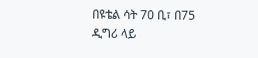በዩቴል ሳት 70 ቢ፣ በ75 ዲግሪ ላይ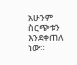አሁንም ስርጭቱን እንደቀጠለ ነው።